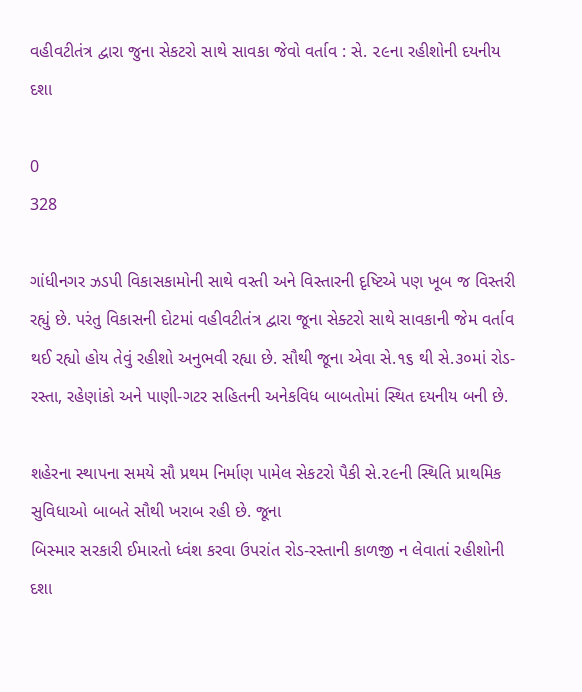વહીવટીતંત્ર દ્વારા જુના સેકટરો સાથે સાવકા જેવો વર્તાવ : સે. ૨૯ના રહીશોની દયનીય દશા

0
328

ગાંધીનગર ઝડપી વિકાસકામોની સાથે વસ્તી અને વિસ્તારની દૃષ્ટિએ પણ ખૂબ જ વિસ્તરી રહ્યું છે. પરંતુ વિકાસની દોટમાં વહીવટીતંત્ર દ્વારા જૂના સેક્ટરો સાથે સાવકાની જેમ વર્તાવ થઈ રહ્યો હોય તેવું રહીશો અનુભવી રહ્યા છે. સૌથી જૂના એવા સે.૧૬ થી સે.૩૦માં રોડ-રસ્તા, રહેણાંકો અને પાણી-ગટર સહિતની અનેકવિધ બાબતોમાં સ્થિત દયનીય બની છે.

શહેરના સ્થાપના સમયે સૌ પ્રથમ નિર્માણ પામેલ સેકટરો પૈકી સે.૨૯ની સ્થિતિ પ્રાથમિક સુવિધાઓ બાબતે સૌથી ખરાબ રહી છે. જૂના
બિસ્માર સરકારી ઈમારતો ધ્વંશ કરવા ઉપરાંત રોડ-રસ્તાની કાળજી ન લેવાતાં રહીશોની દશા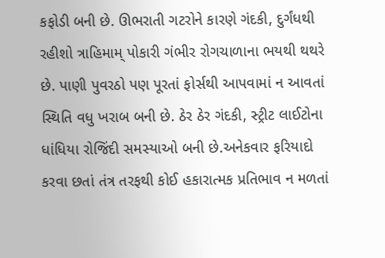કફોડી બની છે. ઊભરાતી ગટરોને કારણે ગંદકી, દુર્ગંધથી રહીશો ત્રાહિમામ્ પોકારી ગંભીર રોગચાળાના ભયથી થથરે છે. પાણી પુવરઠો પણ પૂરતાં ફોર્સથી આપવામાં ન આવતાં
સ્થિતિ વધુ ખરાબ બની છે. ઠેર ઠેર ગંદકી, સ્ટ્રીટ લાઈટોના ધાંધિયા રોજિંદી સમસ્યાઓ બની છે.અનેકવાર ફરિયાદો કરવા છતાં તંત્ર તરફથી કોઈ હકારાત્મક પ્રતિભાવ ન મળતાં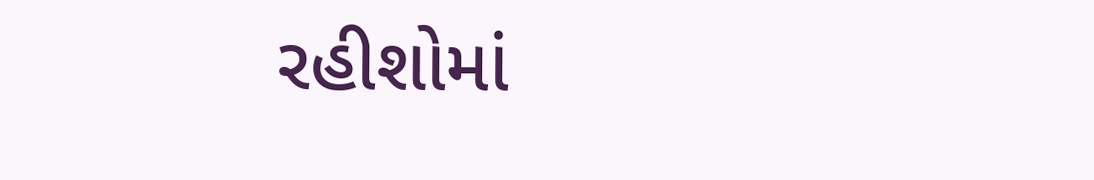રહીશોમાં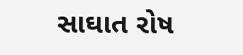સાઘાત રોષ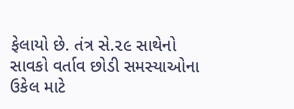ફેલાયો છે. તંત્ર સે.૨૯ સાથેનો સાવકો વર્તાવ છોડી સમસ્યાઓના ઉકેલ માટે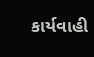કાર્યવાહી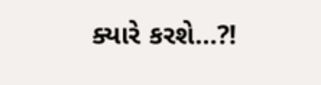ક્યારે કરશે…?!